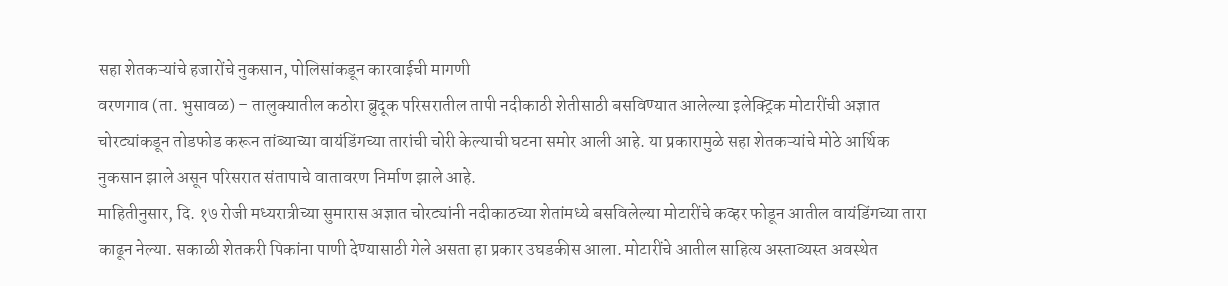सहा शेतकऱ्यांचे हजारोंचे नुकसान, पोलिसांकडून कारवाईची मागणी
वरणगाव (ता. भुसावळ) – तालुक्यातील कठोरा ब्रुदूक परिसरातील तापी नदीकाठी शेतीसाठी बसविण्यात आलेल्या इलेक्ट्रिक मोटारींची अज्ञात चोरट्यांकडून तोडफोड करून तांब्याच्या वायंडिंगच्या तारांची चोरी केल्याची घटना समोर आली आहे. या प्रकारामुळे सहा शेतकऱ्यांचे मोठे आर्थिक नुकसान झाले असून परिसरात संतापाचे वातावरण निर्माण झाले आहे.
माहितीनुसार, दि. १७ रोजी मध्यरात्रीच्या सुमारास अज्ञात चोरट्यांनी नदीकाठच्या शेतांमध्ये बसविलेल्या मोटारींचे कव्हर फोडून आतील वायंडिंगच्या तारा काढून नेल्या. सकाळी शेतकरी पिकांना पाणी देण्यासाठी गेले असता हा प्रकार उघडकीस आला. मोटारींचे आतील साहित्य अस्ताव्यस्त अवस्थेत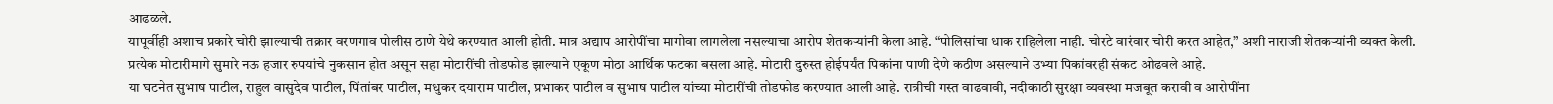आढळले.
यापूर्वीही अशाच प्रकारे चोरी झाल्याची तक्रार वरणगाव पोलीस ठाणे येथे करण्यात आली होती. मात्र अद्याप आरोपींचा मागोवा लागलेला नसल्याचा आरोप शेतकऱ्यांनी केला आहे. “पोलिसांचा धाक राहिलेला नाही. चोरटे वारंवार चोरी करत आहेत,” अशी नाराजी शेतकऱ्यांनी व्यक्त केली.
प्रत्येक मोटारीमागे सुमारे नऊ हजार रुपयांचे नुकसान होत असून सहा मोटारींची तोडफोड झाल्याने एकूण मोठा आर्थिक फटका बसला आहे. मोटारी दुरुस्त होईपर्यंत पिकांना पाणी देणे कठीण असल्याने उभ्या पिकांवरही संकट ओढवले आहे.
या घटनेत सुभाष पाटील, राहुल वासुदेव पाटील, पिंतांबर पाटील, मधुकर दयाराम पाटील, प्रभाकर पाटील व सुभाष पाटील यांच्या मोटारींची तोडफोड करण्यात आली आहे. रात्रीची गस्त वाढवावी, नदीकाठी सुरक्षा व्यवस्था मजबूत करावी व आरोपींना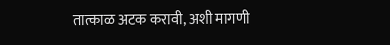तात्काळ अटक करावी, अशी मागणी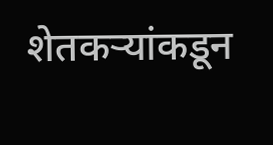शेतकऱ्यांकडून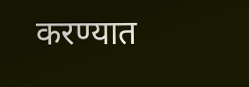करण्यात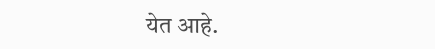येत आहे.